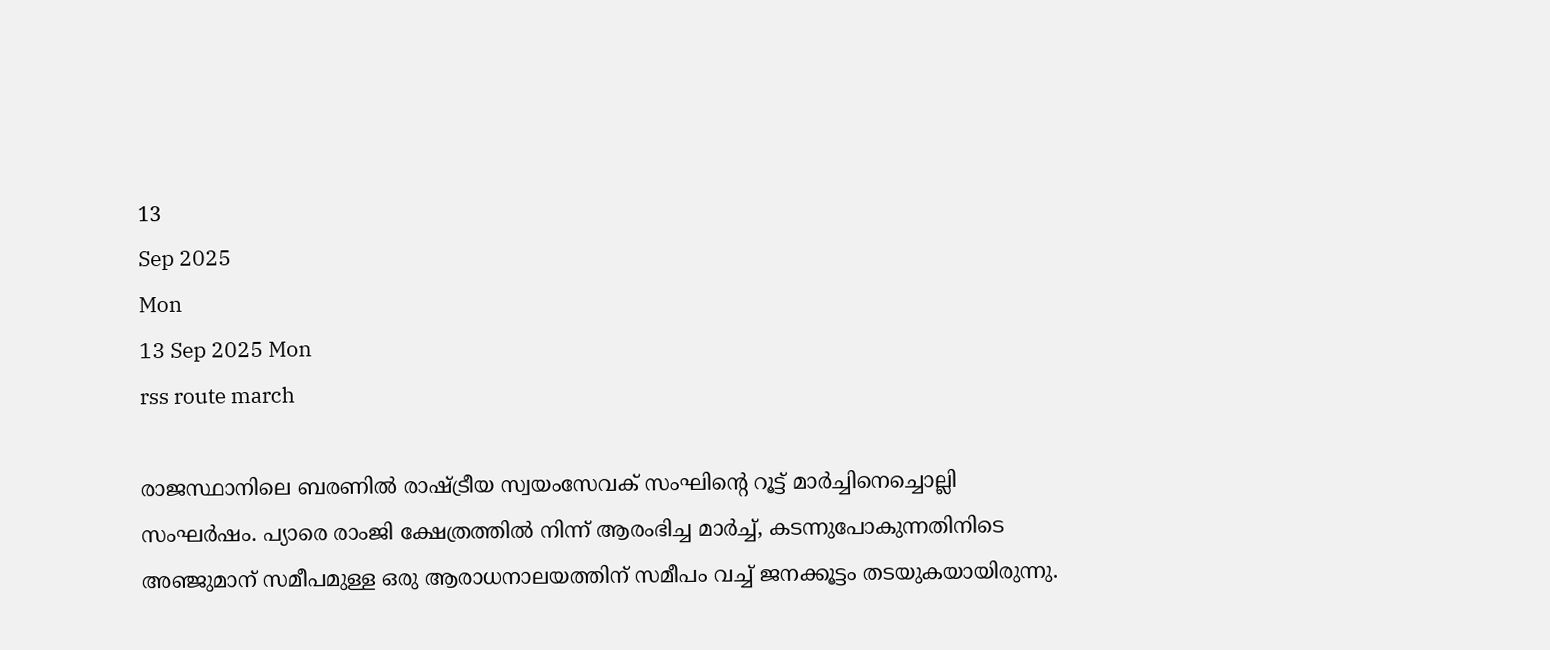13
Sep 2025
Mon
13 Sep 2025 Mon
rss route march

രാജസ്ഥാനിലെ ബരണില്‍ രാഷ്ട്രീയ സ്വയംസേവക് സംഘിന്റെ റൂട്ട് മാര്‍ച്ചിനെച്ചൊല്ലി സംഘര്‍ഷം. പ്യാരെ രാംജി ക്ഷേത്രത്തില്‍ നിന്ന് ആരംഭിച്ച മാര്‍ച്ച്, കടന്നുപോകുന്നതിനിടെ അഞ്ജുമാന് സമീപമുള്ള ഒരു ആരാധനാലയത്തിന് സമീപം വച്ച് ജനക്കൂട്ടം തടയുകയായിരുന്നു.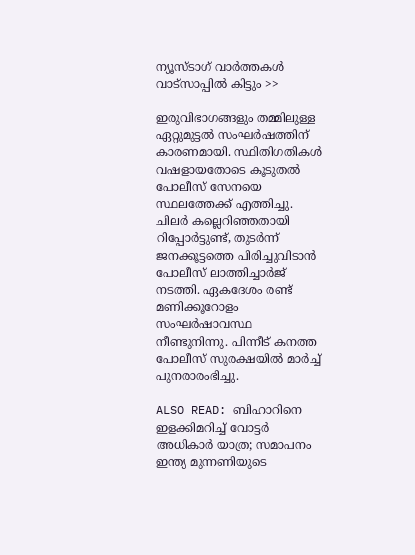ന്യൂസ്ടാഗ് വാര്‍ത്തകള്‍ വാട്‌സാപ്പില്‍ കിട്ടും >>

ഇരുവിഭാഗങ്ങളും തമ്മിലുള്ള ഏറ്റുമുട്ടല്‍ സംഘര്‍ഷത്തിന് കാരണമായി. സ്ഥിതിഗതികള്‍ വഷളായതോടെ കൂടുതല്‍ പോലീസ് സേനയെ സ്ഥലത്തേക്ക് എത്തിച്ചു. ചിലര്‍ കല്ലെറിഞ്ഞതായി റിപ്പോര്‍ട്ടുണ്ട്, തുടര്‍ന്ന് ജനക്കൂട്ടത്തെ പിരിച്ചുവിടാന്‍ പോലീസ് ലാത്തിച്ചാര്‍ജ് നടത്തി. ഏകദേശം രണ്ട് മണിക്കൂറോളം സംഘര്‍ഷാവസ്ഥ നീണ്ടുനിന്നു. പിന്നീട് കനത്ത പോലീസ് സുരക്ഷയില്‍ മാര്‍ച്ച് പുനരാരംഭിച്ചു.

ALSO READ: ബിഹാറിനെ ഇളക്കിമറിച്ച് വോട്ടര്‍ അധികാര്‍ യാത്ര; സമാപനം ഇന്ത്യ മുന്നണിയുടെ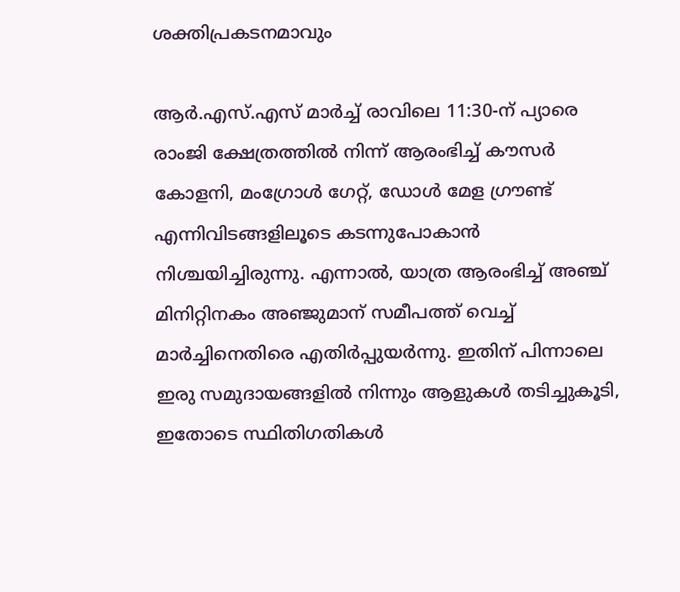ശക്തിപ്രകടനമാവും

ആര്‍.എസ്.എസ് മാര്‍ച്ച് രാവിലെ 11:30-ന് പ്യാരെ രാംജി ക്ഷേത്രത്തില്‍ നിന്ന് ആരംഭിച്ച് കൗസര്‍ കോളനി, മംഗ്രോള്‍ ഗേറ്റ്, ഡോള്‍ മേള ഗ്രൗണ്ട് എന്നിവിടങ്ങളിലൂടെ കടന്നുപോകാന്‍ നിശ്ചയിച്ചിരുന്നു. എന്നാല്‍, യാത്ര ആരംഭിച്ച് അഞ്ച് മിനിറ്റിനകം അഞ്ജുമാന് സമീപത്ത് വെച്ച് മാര്‍ച്ചിനെതിരെ എതിര്‍പ്പുയര്‍ന്നു. ഇതിന് പിന്നാലെ ഇരു സമുദായങ്ങളില്‍ നിന്നും ആളുകള്‍ തടിച്ചുകൂടി, ഇതോടെ സ്ഥിതിഗതികള്‍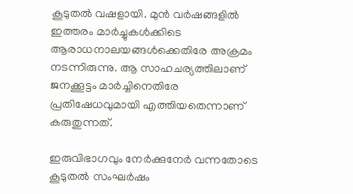കൂടുതല്‍ വഷളായി. മുന്‍ വര്‍ഷങ്ങളില്‍ ഇത്തരം മാര്‍ച്ചുകള്‍ക്കിടെ ആരാധനാലയങ്ങള്‍ക്കെതിരേ അക്രമം നടന്നിരുന്നു. ആ സാഹചര്യത്തിലാണ് ജനക്കൂട്ടം മാര്‍ച്ചിനെതിരേ പ്രതിഷേധവുമായി എത്തിയതെന്നാണ് കരുതുന്നത്.

ഇരുവിഭാഗവും നേര്‍ക്കുനേര്‍ വന്നതോടെ കൂടുതല്‍ സംഘര്‍ഷം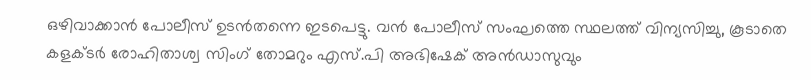ഒഴിവാക്കാന്‍ പോലീസ് ഉടന്‍തന്നെ ഇടപെട്ടു. വന്‍ പോലീസ് സംഘത്തെ സ്ഥലത്ത് വിന്യസിച്ചു, കൂടാതെ കളക്ടര്‍ രോഹിതാശ്വ സിംഗ് തോമറും എസ്.പി അഭിഷേക് അന്‍ഡാസുവും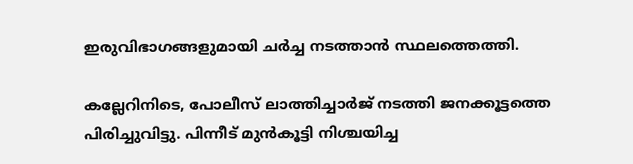ഇരുവിഭാഗങ്ങളുമായി ചര്‍ച്ച നടത്താന്‍ സ്ഥലത്തെത്തി.

കല്ലേറിനിടെ, പോലീസ് ലാത്തിച്ചാര്‍ജ് നടത്തി ജനക്കൂട്ടത്തെ പിരിച്ചുവിട്ടു. പിന്നീട് മുന്‍കൂട്ടി നിശ്ചയിച്ച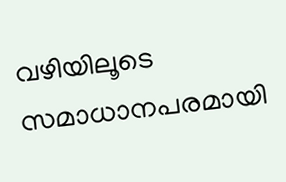വഴിയിലൂടെ സമാധാനപരമായി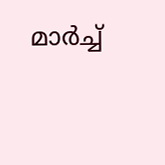മാര്‍ച്ച്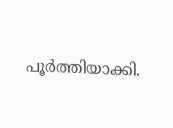പൂര്‍ത്തിയാക്കി.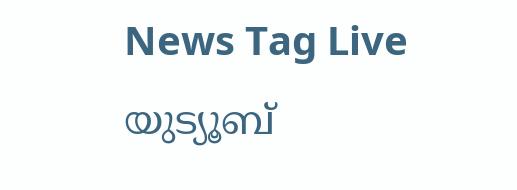News Tag Live യുട്യൂബ്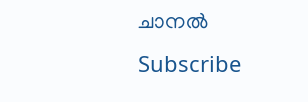ചാനല്‍ Subscribe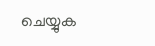ചെയ്യുക